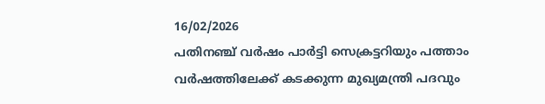16/02/2026
പതിനഞ്ച് വർഷം പാർട്ടി സെക്രട്ടറിയും പത്താം വർഷത്തിലേക്ക് കടക്കുന്ന മുഖ്യമന്ത്രി പദവും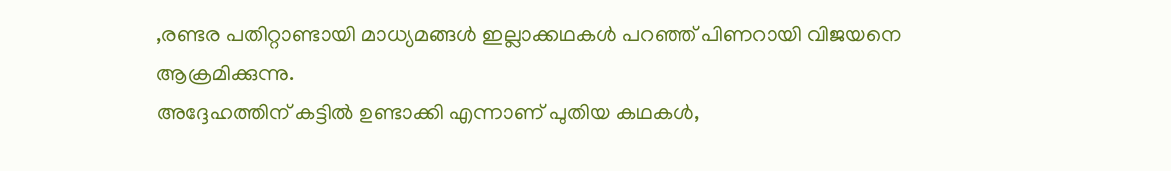,രണ്ടര പതിറ്റാണ്ടായി മാധ്യമങ്ങൾ ഇല്ലാക്കഥകൾ പറഞ്ഞ് പിണറായി വിജയനെ ആക്രമിക്കുന്നു.
അദ്ദേഹത്തിന് കട്ടിൽ ഉണ്ടാക്കി എന്നാണ് പുതിയ കഥകൾ,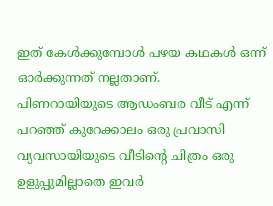ഇത് കേൾക്കുമ്പോൾ പഴയ കഥകൾ ഒന്ന് ഓർക്കുന്നത് നല്ലതാണ്.
പിണറായിയുടെ ആഡംബര വീട് എന്ന് പറഞ്ഞ് കുറേക്കാലം ഒരു പ്രവാസി വ്യവസായിയുടെ വീടിൻ്റെ ചിത്രം ഒരു ഉളുപ്പുമില്ലാതെ ഇവർ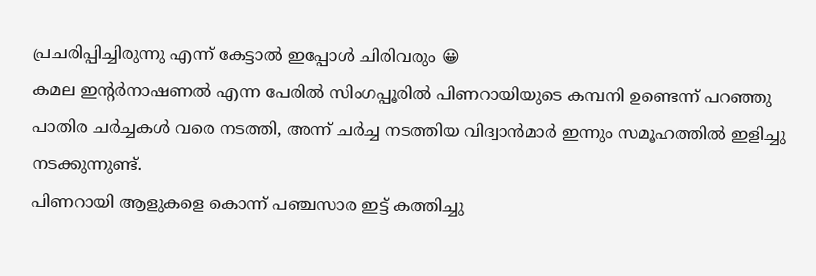പ്രചരിപ്പിച്ചിരുന്നു എന്ന് കേട്ടാൽ ഇപ്പോൾ ചിരിവരും 😀
കമല ഇൻ്റർനാഷണൽ എന്ന പേരിൽ സിംഗപ്പൂരിൽ പിണറായിയുടെ കമ്പനി ഉണ്ടെന്ന് പറഞ്ഞു പാതിര ചർച്ചകൾ വരെ നടത്തി, അന്ന് ചർച്ച നടത്തിയ വിദ്വാൻമാർ ഇന്നും സമൂഹത്തിൽ ഇളിച്ചു നടക്കുന്നുണ്ട്.
പിണറായി ആളുകളെ കൊന്ന് പഞ്ചസാര ഇട്ട് കത്തിച്ചു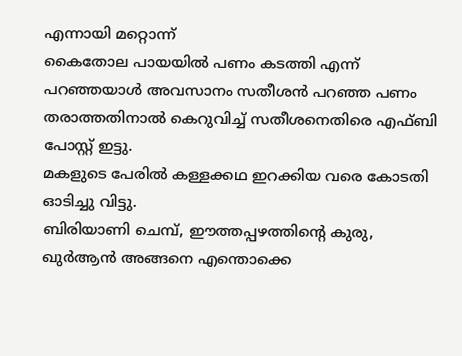എന്നായി മറ്റൊന്ന്
കൈതോല പായയിൽ പണം കടത്തി എന്ന് പറഞ്ഞയാൾ അവസാനം സതീശൻ പറഞ്ഞ പണം തരാത്തതിനാൽ കെറുവിച്ച് സതീശനെതിരെ എഫ്ബി പോസ്റ്റ് ഇട്ടു.
മകളുടെ പേരിൽ കള്ളക്കഥ ഇറക്കിയ വരെ കോടതി ഓടിച്ചു വിട്ടു.
ബിരിയാണി ചെമ്പ്, ഈത്തപ്പഴത്തിന്റെ കുരു, ഖുർആൻ അങ്ങനെ എന്തൊക്കെ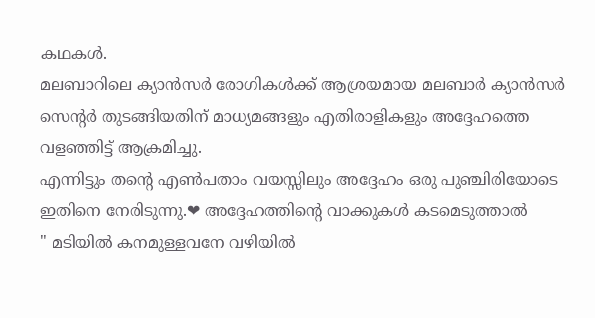കഥകൾ.
മലബാറിലെ ക്യാൻസർ രോഗികൾക്ക് ആശ്രയമായ മലബാർ ക്യാൻസർ സെൻ്റർ തുടങ്ങിയതിന് മാധ്യമങ്ങളും എതിരാളികളും അദ്ദേഹത്തെ വളഞ്ഞിട്ട് ആക്രമിച്ചു.
എന്നിട്ടും തൻ്റെ എൺപതാം വയസ്സിലും അദ്ദേഹം ഒരു പുഞ്ചിരിയോടെ ഇതിനെ നേരിടുന്നു.❤ അദ്ദേഹത്തിൻ്റെ വാക്കുകൾ കടമെടുത്താൽ
" മടിയിൽ കനമുള്ളവനേ വഴിയിൽ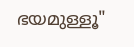ഭയമുള്ളൂ"